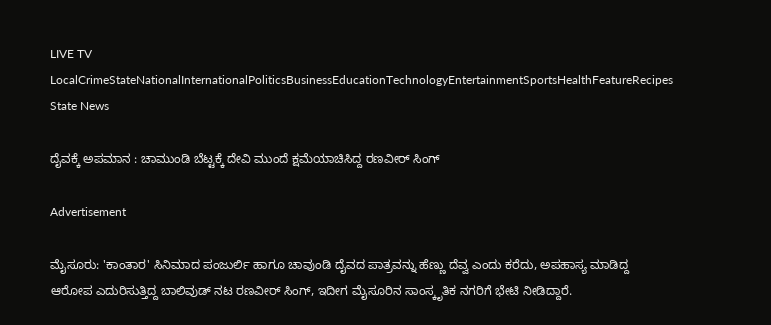LIVE TV LocalCrimeStateNationalInternationalPoliticsBusinessEducationTechnologyEntertainmentSportsHealthFeatureRecipes
State News

ದೈವಕ್ಕೆ ಅಪಮಾನ : ಚಾಮುಂಡಿ ಬೆಟ್ಟಕ್ಕೆ ದೇವಿ ಮುಂದೆ ಕ್ಷಮೆಯಾಚಿಸಿದ್ದ ರಣವೀರ್ ಸಿಂಗ್

Advertisement

ಮೈಸೂರು: 'ಕಾಂತಾರ' ಸಿನಿಮಾದ ಪಂಜುರ್ಲಿ ಹಾಗೂ ಚಾವುಂಡಿ ದೈವದ ಪಾತ್ರವನ್ನು ಹೆಣ್ಣು ದೆವ್ವ ಎಂದು ಕರೆದು, ಅಪಹಾಸ್ಯ ಮಾಡಿದ್ದ ಆರೋಪ ಎದುರಿಸುತ್ತಿದ್ದ ಬಾಲಿವುಡ್ ನಟ ರಣವೀರ್ ಸಿಂಗ್, ಇದೀಗ ಮೈಸೂರಿನ ಸಾಂಸ್ಕೃತಿಕ ನಗರಿಗೆ ಭೇಟಿ ನೀಡಿದ್ದಾರೆ.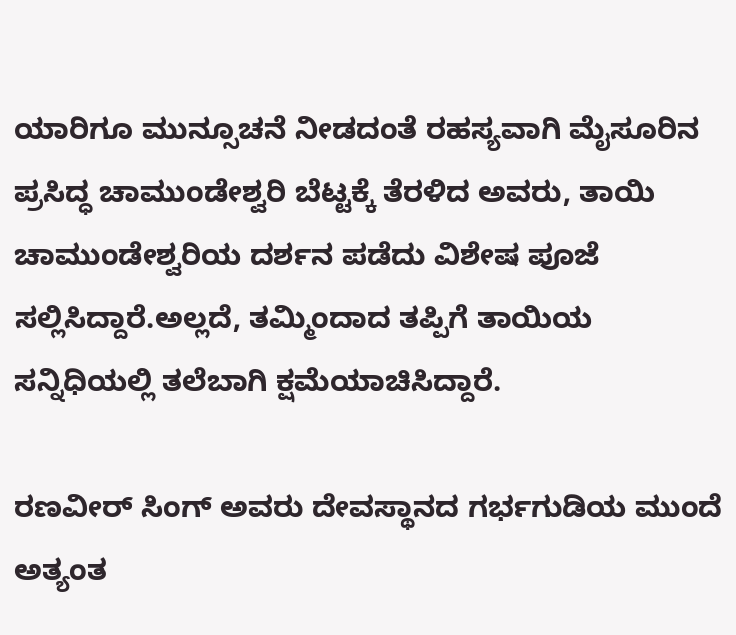ಯಾರಿಗೂ ಮುನ್ಸೂಚನೆ ನೀಡದಂತೆ ರಹಸ್ಯವಾಗಿ ಮೈಸೂರಿನ ಪ್ರಸಿದ್ಧ ಚಾಮುಂಡೇಶ್ವರಿ ಬೆಟ್ಟಕ್ಕೆ ತೆರಳಿದ ಅವರು, ತಾಯಿ ಚಾಮುಂಡೇಶ್ವರಿಯ ದರ್ಶನ ಪಡೆದು ವಿಶೇಷ ಪೂಜೆ ಸಲ್ಲಿಸಿದ್ದಾರೆ.ಅಲ್ಲದೆ, ತಮ್ಮಿಂದಾದ ತಪ್ಪಿಗೆ ತಾಯಿಯ ಸನ್ನಿಧಿಯಲ್ಲಿ ತಲೆಬಾಗಿ ಕ್ಷಮೆಯಾಚಿಸಿದ್ದಾರೆ.

ರಣವೀರ್ ಸಿಂಗ್ ಅವರು ದೇವಸ್ಥಾನದ ಗರ್ಭಗುಡಿಯ ಮುಂದೆ ಅತ್ಯಂತ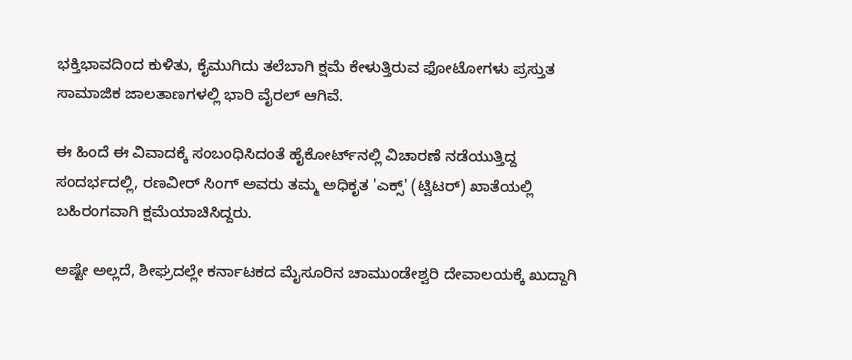ಭಕ್ತಿಭಾವದಿಂದ ಕುಳಿತು, ಕೈಮುಗಿದು ತಲೆಬಾಗಿ ಕ್ಷಮೆ ಕೇಳುತ್ತಿರುವ ಫೋಟೋಗಳು ಪ್ರಸ್ತುತ ಸಾಮಾಜಿಕ ಜಾಲತಾಣಗಳಲ್ಲಿ ಭಾರಿ ವೈರಲ್ ಆಗಿವೆ.

ಈ ಹಿಂದೆ ಈ ವಿವಾದಕ್ಕೆ ಸಂಬಂಧಿಸಿದಂತೆ ಹೈಕೋರ್ಟ್‌ನಲ್ಲಿ ವಿಚಾರಣೆ ನಡೆಯುತ್ತಿದ್ದ ಸಂದರ್ಭದಲ್ಲಿ, ರಣವೀರ್ ಸಿಂಗ್ ಅವರು ತಮ್ಮ ಅಧಿಕೃತ 'ಎಕ್ಸ್' (ಟ್ವಿಟರ್) ಖಾತೆಯಲ್ಲಿ ಬಹಿರಂಗವಾಗಿ ಕ್ಷಮೆಯಾಚಿಸಿದ್ದರು.

ಅಷ್ಟೇ ಅಲ್ಲದೆ, ಶೀಘ್ರದಲ್ಲೇ ಕರ್ನಾಟಕದ ಮೈಸೂರಿನ ಚಾಮುಂಡೇಶ್ವರಿ ದೇವಾಲಯಕ್ಕೆ ಖುದ್ದಾಗಿ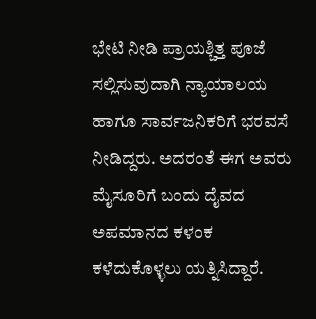ಭೇಟಿ ನೀಡಿ ಪ್ರಾಯಶ್ಚಿತ್ತ ಪೂಜೆ ಸಲ್ಲಿಸುವುದಾಗಿ ನ್ಯಾಯಾಲಯ ಹಾಗೂ ಸಾರ್ವಜನಿಕರಿಗೆ ಭರವಸೆ ನೀಡಿದ್ದರು. ಅದರಂತೆ ಈಗ ಅವರು ಮೈಸೂರಿಗೆ ಬಂದು ದೈವದ ಅಪಮಾನದ ಕಳಂಕ ಕಳೆದುಕೊಳ್ಳಲು ಯತ್ನಿಸಿದ್ದಾರೆ.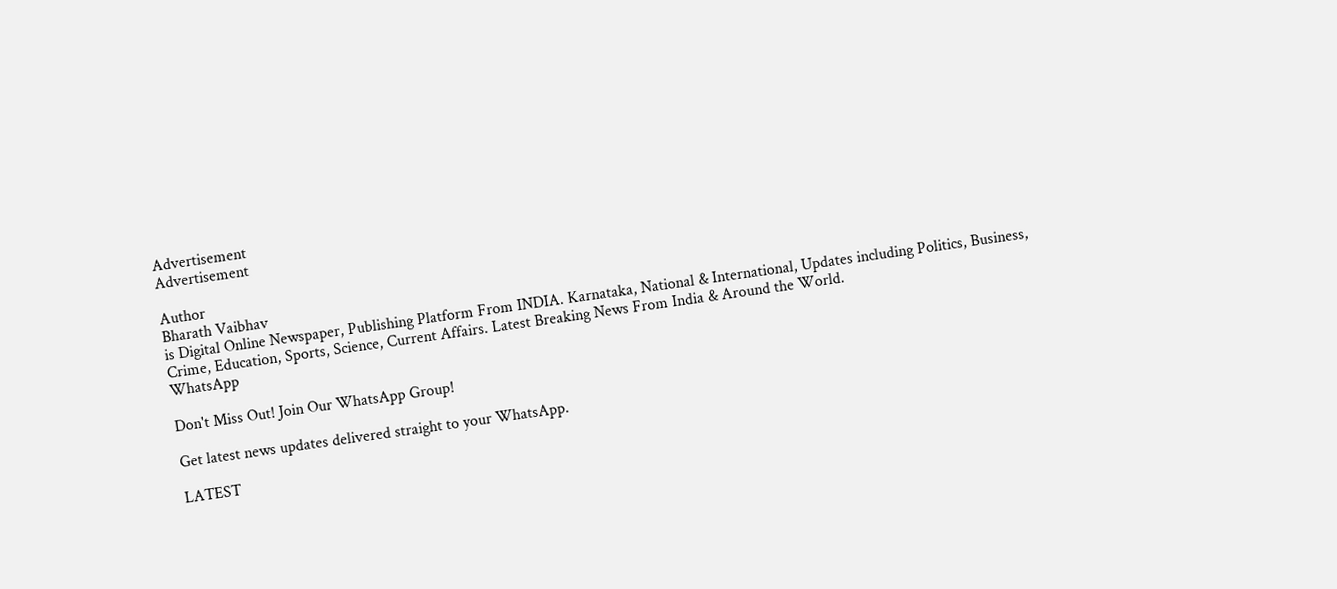Advertisement
Advertisement

Author
Bharath Vaibhav
is Digital Online Newspaper, Publishing Platform From INDIA. Karnataka, National & International, Updates including Politics, Business, Crime, Education, Sports, Science, Current Affairs. Latest Breaking News From India & Around the World.
WhatsApp

Don't Miss Out! Join Our WhatsApp Group!

Get latest news updates delivered straight to your WhatsApp.

LATEST